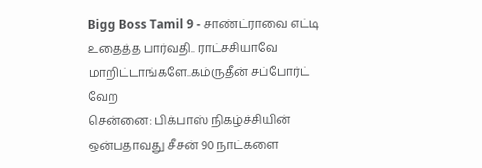Bigg Boss Tamil 9 - சாண்ட்ராவை எட்டி உதைத்த பார்வதி.. ராட்சசியாவே மாறிட்டாங்களே..கம்ருதீன் சப்போர்ட் வேற
சென்னை: பிக்பாஸ் நிகழ்ச்சியின் ஒன்பதாவது சீசன் 90 நாட்களை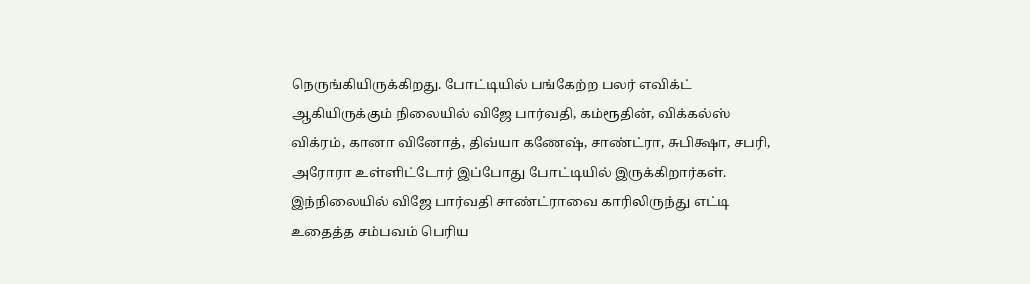நெருங்கியிருக்கிறது. போட்டியில் பங்கேற்ற பலர் எவிக்ட் ஆகியிருக்கும் நிலையில் விஜே பார்வதி, கம்ரூதின், விக்கல்ஸ் விக்ரம், கானா வினோத், திவ்யா கணேஷ், சாண்ட்ரா, சுபிக்ஷா, சபரி, அரோரா உள்ளிட்டோர் இப்போது போட்டியில் இருக்கிறார்கள். இந்நிலையில் விஜே பார்வதி சாண்ட்ராவை காரிலிருந்து எட்டி உதைத்த சம்பவம் பெரிய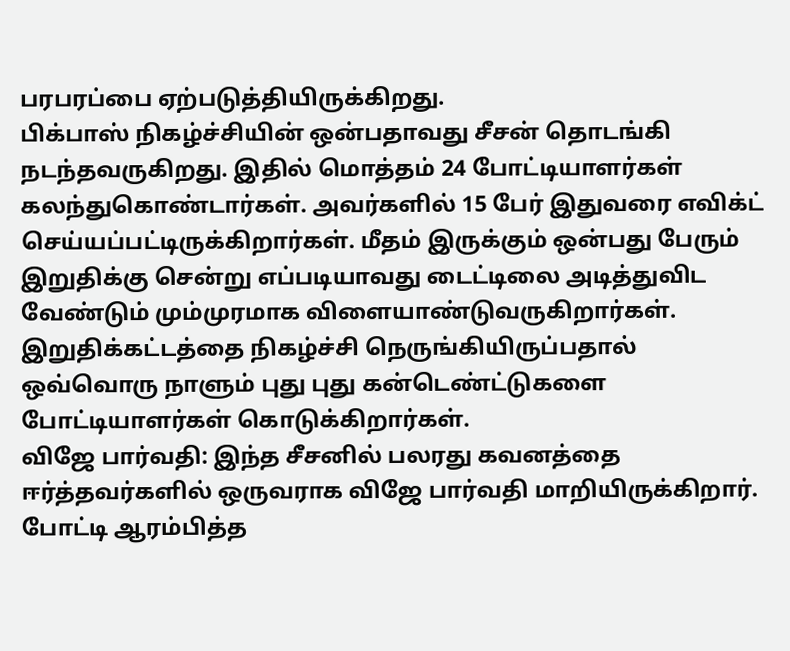பரபரப்பை ஏற்படுத்தியிருக்கிறது.
பிக்பாஸ் நிகழ்ச்சியின் ஒன்பதாவது சீசன் தொடங்கி நடந்தவருகிறது. இதில் மொத்தம் 24 போட்டியாளர்கள் கலந்துகொண்டார்கள். அவர்களில் 15 பேர் இதுவரை எவிக்ட் செய்யப்பட்டிருக்கிறார்கள். மீதம் இருக்கும் ஒன்பது பேரும் இறுதிக்கு சென்று எப்படியாவது டைட்டிலை அடித்துவிட வேண்டும் மும்முரமாக விளையாண்டுவருகிறார்கள். இறுதிக்கட்டத்தை நிகழ்ச்சி நெருங்கியிருப்பதால் ஒவ்வொரு நாளும் புது புது கன்டெண்ட்டுகளை போட்டியாளர்கள் கொடுக்கிறார்கள்.
விஜே பார்வதி: இந்த சீசனில் பலரது கவனத்தை ஈர்த்தவர்களில் ஒருவராக விஜே பார்வதி மாறியிருக்கிறார். போட்டி ஆரம்பித்த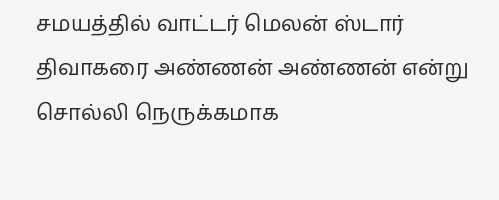சமயத்தில் வாட்டர் மெலன் ஸ்டார் திவாகரை அண்ணன் அண்ணன் என்று சொல்லி நெருக்கமாக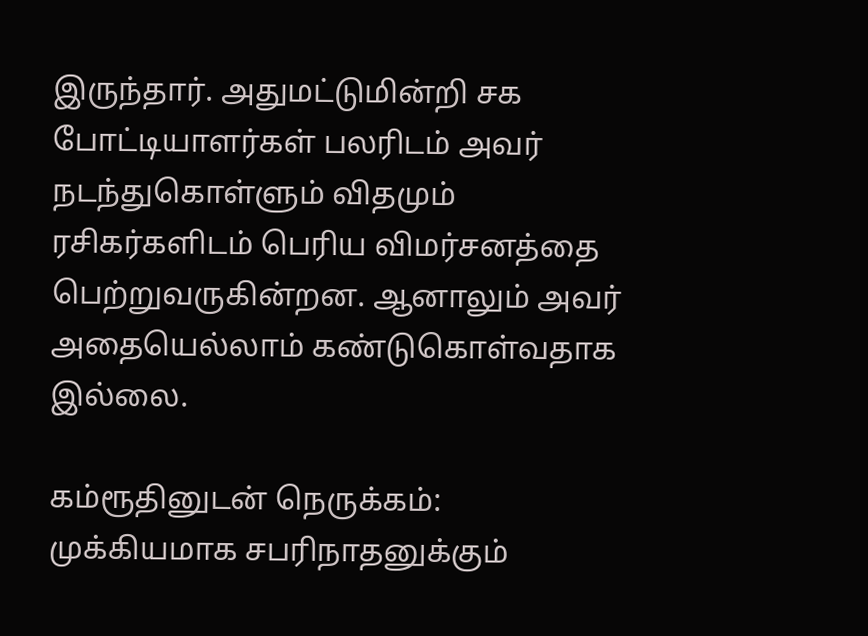இருந்தார். அதுமட்டுமின்றி சக போட்டியாளர்கள் பலரிடம் அவர் நடந்துகொள்ளும் விதமும் ரசிகர்களிடம் பெரிய விமர்சனத்தை பெற்றுவருகின்றன. ஆனாலும் அவர் அதையெல்லாம் கண்டுகொள்வதாக இல்லை.

கம்ரூதினுடன் நெருக்கம்: முக்கியமாக சபரிநாதனுக்கும்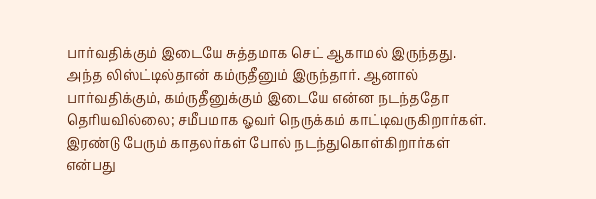பார்வதிக்கும் இடையே சுத்தமாக செட் ஆகாமல் இருந்தது. அந்த லிஸ்ட்டில்தான் கம்ருதீனும் இருந்தார். ஆனால் பார்வதிக்கும், கம்ருதீனுக்கும் இடையே என்ன நடந்ததோ தெரியவில்லை; சமீபமாக ஓவர் நெருக்கம் காட்டிவருகிறார்கள். இரண்டு பேரும் காதலர்கள் போல் நடந்துகொள்கிறார்கள் என்பது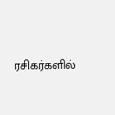ரசிகர்களில்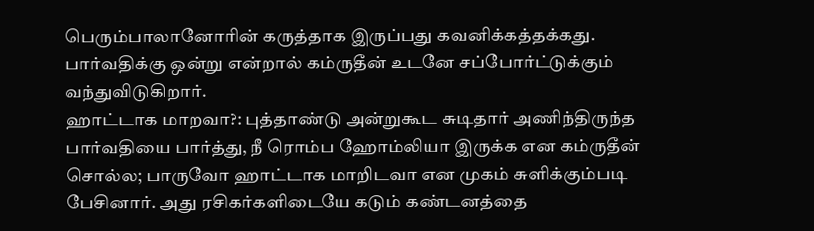பெரும்பாலானோரின் கருத்தாக இருப்பது கவனிக்கத்தக்கது. பார்வதிக்கு ஒன்று என்றால் கம்ருதீன் உடனே சப்போர்ட்டுக்கும் வந்துவிடுகிறார்.
ஹாட்டாக மாறவா?: புத்தாண்டு அன்றுகூட சுடிதார் அணிந்திருந்த பார்வதியை பார்த்து, நீ ரொம்ப ஹோம்லியா இருக்க என கம்ருதீன் சொல்ல; பாருவோ ஹாட்டாக மாறிடவா என முகம் சுளிக்கும்படி பேசினார். அது ரசிகர்களிடையே கடும் கண்டனத்தை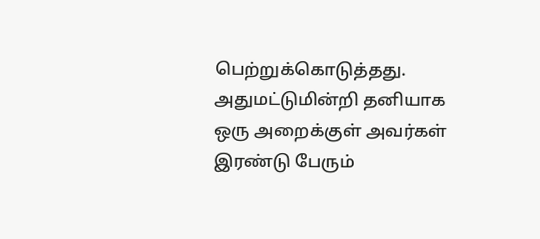பெற்றுக்கொடுத்தது. அதுமட்டுமின்றி தனியாக ஒரு அறைக்குள் அவர்கள் இரண்டு பேரும்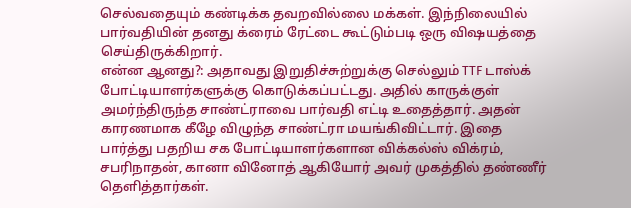செல்வதையும் கண்டிக்க தவறவில்லை மக்கள். இந்நிலையில் பார்வதியின் தனது க்ரைம் ரேட்டை கூட்டும்படி ஒரு விஷயத்தை செய்திருக்கிறார்.
என்ன ஆனது?: அதாவது இறுதிச்சுற்றுக்கு செல்லும் TTF டாஸ்க் போட்டியாளர்களுக்கு கொடுக்கப்பட்டது. அதில் காருக்குள் அமர்ந்திருந்த சாண்ட்ராவை பார்வதி எட்டி உதைத்தார். அதன் காரணமாக கீழே விழுந்த சாண்ட்ரா மயங்கிவிட்டார். இதை பார்த்து பதறிய சக போட்டியாளர்களான விக்கல்ஸ் விக்ரம், சபரிநாதன், கானா வினோத் ஆகியோர் அவர் முகத்தில் தண்ணீர் தெளித்தார்கள்.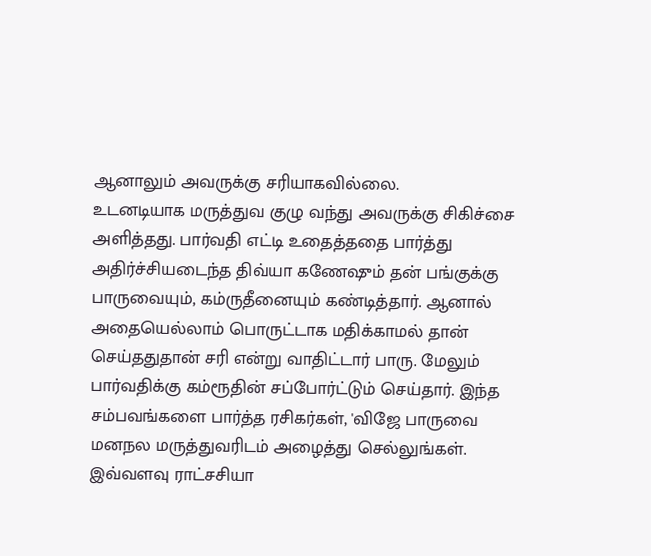ஆனாலும் அவருக்கு சரியாகவில்லை.
உடனடியாக மருத்துவ குழு வந்து அவருக்கு சிகிச்சை அளித்தது. பார்வதி எட்டி உதைத்ததை பார்த்து அதிர்ச்சியடைந்த திவ்யா கணேஷும் தன் பங்குக்கு பாருவையும், கம்ருதீனையும் கண்டித்தார். ஆனால் அதையெல்லாம் பொருட்டாக மதிக்காமல் தான் செய்ததுதான் சரி என்று வாதிட்டார் பாரு. மேலும் பார்வதிக்கு கம்ரூதின் சப்போர்ட்டும் செய்தார். இந்த சம்பவங்களை பார்த்த ரசிகர்கள், 'விஜே பாருவை மனநல மருத்துவரிடம் அழைத்து செல்லுங்கள். இவ்வளவு ராட்சசியா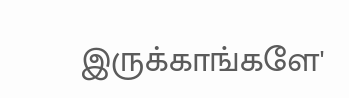இருக்காங்களே'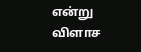என்று விளாச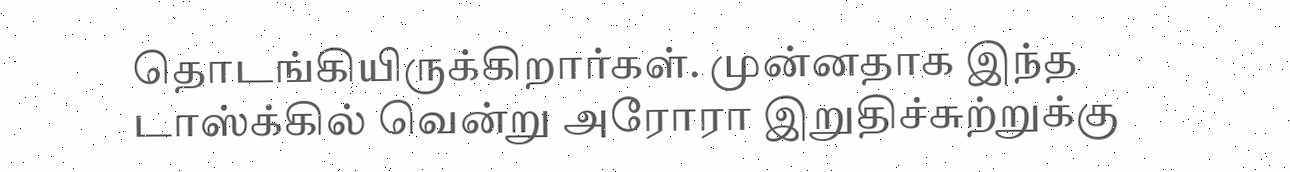தொடங்கியிருக்கிறார்கள். முன்னதாக இந்த டாஸ்க்கில் வென்று அரோரா இறுதிச்சுற்றுக்கு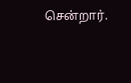சென்றார்.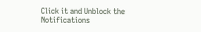Click it and Unblock the Notifications